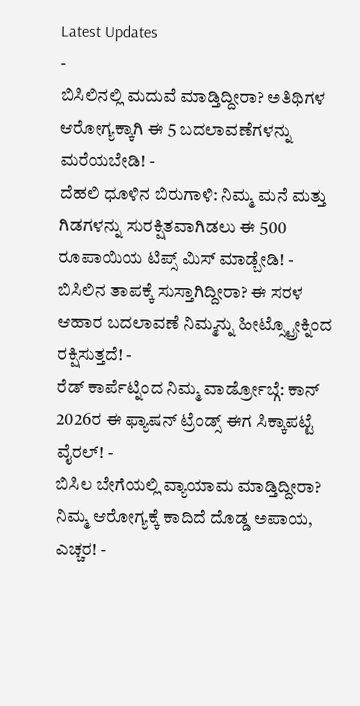Latest Updates
-
ಬಿಸಿಲಿನಲ್ಲಿ ಮದುವೆ ಮಾಡ್ತಿದ್ದೀರಾ? ಅತಿಥಿಗಳ ಆರೋಗ್ಯಕ್ಕಾಗಿ ಈ 5 ಬದಲಾವಣೆಗಳನ್ನು ಮರೆಯಬೇಡಿ! -
ದೆಹಲಿ ಧೂಳಿನ ಬಿರುಗಾಳಿ: ನಿಮ್ಮ ಮನೆ ಮತ್ತು ಗಿಡಗಳನ್ನು ಸುರಕ್ಷಿತವಾಗಿಡಲು ಈ 500 ರೂಪಾಯಿಯ ಟಿಪ್ಸ್ ಮಿಸ್ ಮಾಡ್ಬೇಡಿ! -
ಬಿಸಿಲಿನ ತಾಪಕ್ಕೆ ಸುಸ್ತಾಗಿದ್ದೀರಾ? ಈ ಸರಳ ಆಹಾರ ಬದಲಾವಣೆ ನಿಮ್ಮನ್ನು ಹೀಟ್ಸ್ಟ್ರೋಕ್ನಿಂದ ರಕ್ಷಿಸುತ್ತದೆ! -
ರೆಡ್ ಕಾರ್ಪೆಟ್ನಿಂದ ನಿಮ್ಮ ವಾರ್ಡ್ರೋಬ್ಗೆ: ಕಾನ್ 2026ರ ಈ ಫ್ಯಾಷನ್ ಟ್ರೆಂಡ್ಸ್ ಈಗ ಸಿಕ್ಕಾಪಟ್ಟೆ ವೈರಲ್! -
ಬಿಸಿಲ ಬೇಗೆಯಲ್ಲಿ ವ್ಯಾಯಾಮ ಮಾಡ್ತಿದ್ದೀರಾ? ನಿಮ್ಮ ಆರೋಗ್ಯಕ್ಕೆ ಕಾದಿದೆ ದೊಡ್ಡ ಅಪಾಯ, ಎಚ್ಚರ! -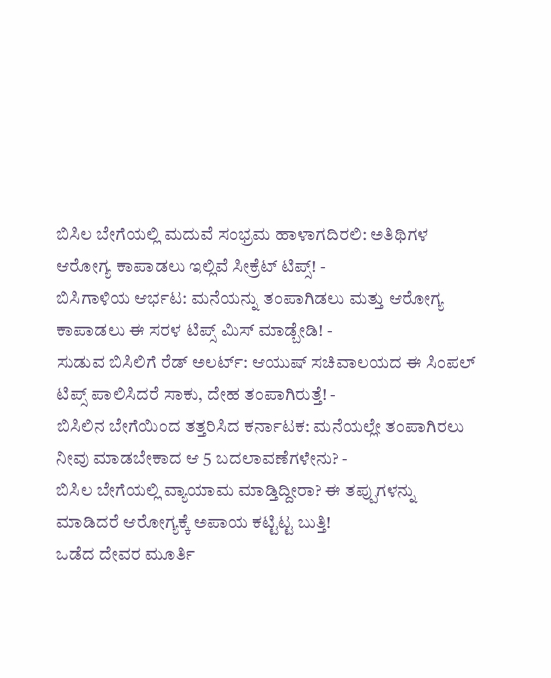ಬಿಸಿಲ ಬೇಗೆಯಲ್ಲಿ ಮದುವೆ ಸಂಭ್ರಮ ಹಾಳಾಗದಿರಲಿ: ಅತಿಥಿಗಳ ಆರೋಗ್ಯ ಕಾಪಾಡಲು ಇಲ್ಲಿವೆ ಸೀಕ್ರೆಟ್ ಟಿಪ್ಸ್! -
ಬಿಸಿಗಾಳಿಯ ಆರ್ಭಟ: ಮನೆಯನ್ನು ತಂಪಾಗಿಡಲು ಮತ್ತು ಆರೋಗ್ಯ ಕಾಪಾಡಲು ಈ ಸರಳ ಟಿಪ್ಸ್ ಮಿಸ್ ಮಾಡ್ಬೇಡಿ! -
ಸುಡುವ ಬಿಸಿಲಿಗೆ ರೆಡ್ ಅಲರ್ಟ್: ಆಯುಷ್ ಸಚಿವಾಲಯದ ಈ ಸಿಂಪಲ್ ಟಿಪ್ಸ್ ಪಾಲಿಸಿದರೆ ಸಾಕು, ದೇಹ ತಂಪಾಗಿರುತ್ತೆ! -
ಬಿಸಿಲಿನ ಬೇಗೆಯಿಂದ ತತ್ತರಿಸಿದ ಕರ್ನಾಟಕ: ಮನೆಯಲ್ಲೇ ತಂಪಾಗಿರಲು ನೀವು ಮಾಡಬೇಕಾದ ಆ 5 ಬದಲಾವಣೆಗಳೇನು? -
ಬಿಸಿಲ ಬೇಗೆಯಲ್ಲಿ ವ್ಯಾಯಾಮ ಮಾಡ್ತಿದ್ದೀರಾ? ಈ ತಪ್ಪುಗಳನ್ನು ಮಾಡಿದರೆ ಆರೋಗ್ಯಕ್ಕೆ ಅಪಾಯ ಕಟ್ಟಿಟ್ಟ ಬುತ್ತಿ!
ಒಡೆದ ದೇವರ ಮೂರ್ತಿ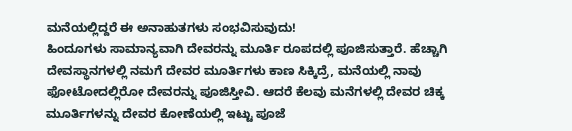ಮನೆಯಲ್ಲಿದ್ದರೆ ಈ ಅನಾಹುತಗಳು ಸಂಭವಿಸುವುದು!
ಹಿಂದೂಗಳು ಸಾಮಾನ್ಯವಾಗಿ ದೇವರನ್ನು ಮೂರ್ತಿ ರೂಪದಲ್ಲಿ ಪೂಜಿಸುತ್ತಾರೆ. ಹೆಚ್ಚಾಗಿ ದೇವಸ್ಥಾನಗಳಲ್ಲಿ ನಮಗೆ ದೇವರ ಮೂರ್ತಿಗಳು ಕಾಣ ಸಿಕ್ಕಿದ್ರೆ, ಮನೆಯಲ್ಲಿ ನಾವು ಫೋಟೋದಲ್ಲಿರೋ ದೇವರನ್ನು ಪೂಜಿಸ್ತೀವಿ. ಆದರೆ ಕೆಲವು ಮನೆಗಳಲ್ಲಿ ದೇವರ ಚಿಕ್ಕ ಮೂರ್ತಿಗಳನ್ನು ದೇವರ ಕೋಣೆಯಲ್ಲಿ ಇಟ್ಟು ಪೂಜೆ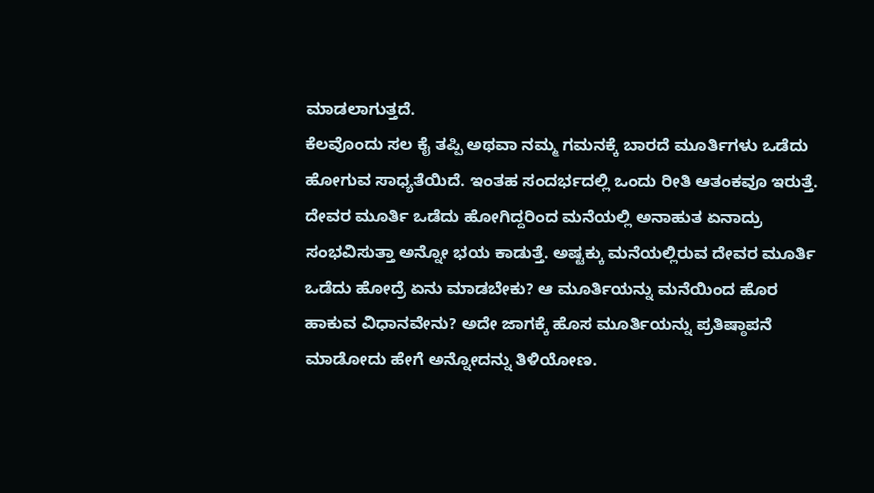ಮಾಡಲಾಗುತ್ತದೆ.
ಕೆಲವೊಂದು ಸಲ ಕೈ ತಪ್ಪಿ ಅಥವಾ ನಮ್ಮ ಗಮನಕ್ಕೆ ಬಾರದೆ ಮೂರ್ತಿಗಳು ಒಡೆದು ಹೋಗುವ ಸಾಧ್ಯತೆಯಿದೆ. ಇಂತಹ ಸಂದರ್ಭದಲ್ಲಿ ಒಂದು ರೀತಿ ಆತಂಕವೂ ಇರುತ್ತೆ. ದೇವರ ಮೂರ್ತಿ ಒಡೆದು ಹೋಗಿದ್ದರಿಂದ ಮನೆಯಲ್ಲಿ ಅನಾಹುತ ಏನಾದ್ರು ಸಂಭವಿಸುತ್ತಾ ಅನ್ನೋ ಭಯ ಕಾಡುತ್ತೆ. ಅಷ್ಟಕ್ಕು ಮನೆಯಲ್ಲಿರುವ ದೇವರ ಮೂರ್ತಿ ಒಡೆದು ಹೋದ್ರೆ ಏನು ಮಾಡಬೇಕು? ಆ ಮೂರ್ತಿಯನ್ನು ಮನೆಯಿಂದ ಹೊರ ಹಾಕುವ ವಿಧಾನವೇನು? ಅದೇ ಜಾಗಕ್ಕೆ ಹೊಸ ಮೂರ್ತಿಯನ್ನು ಪ್ರತಿಷ್ಠಾಪನೆ ಮಾಡೋದು ಹೇಗೆ ಅನ್ನೋದನ್ನು ತಿಳಿಯೋಣ.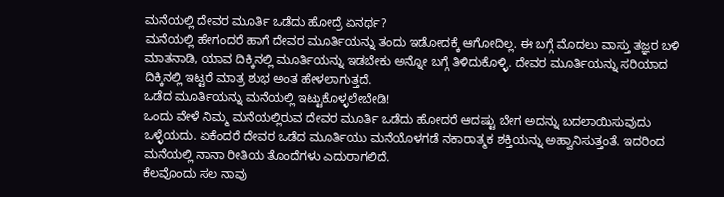ಮನೆಯಲ್ಲಿ ದೇವರ ಮೂರ್ತಿ ಒಡೆದು ಹೋದ್ರೆ ಏನರ್ಥ?
ಮನೆಯಲ್ಲಿ ಹೇಗಂದರೆ ಹಾಗೆ ದೇವರ ಮೂರ್ತಿಯನ್ನು ತಂದು ಇಡೋದಕ್ಕೆ ಆಗೋದಿಲ್ಲ. ಈ ಬಗ್ಗೆ ಮೊದಲು ವಾಸ್ತು ತಜ್ಞರ ಬಳಿ ಮಾತನಾಡಿ, ಯಾವ ದಿಕ್ಕಿನಲ್ಲಿ ಮೂರ್ತಿಯನ್ನು ಇಡಬೇಕು ಅನ್ನೋ ಬಗ್ಗೆ ತಿಳಿದುಕೊಳ್ಳಿ. ದೇವರ ಮೂರ್ತಿಯನ್ನು ಸರಿಯಾದ ದಿಕ್ಕಿನಲ್ಲಿ ಇಟ್ಟರೆ ಮಾತ್ರ ಶುಭ ಅಂತ ಹೇಳಲಾಗುತ್ತದೆ.
ಒಡೆದ ಮೂರ್ತಿಯನ್ನು ಮನೆಯಲ್ಲಿ ಇಟ್ಟುಕೊಳ್ಳಲೇಬೇಡಿ!
ಒಂದು ವೇಳೆ ನಿಮ್ಮ ಮನೆಯಲ್ಲಿರುವ ದೇವರ ಮೂರ್ತಿ ಒಡೆದು ಹೋದರೆ ಆದಷ್ಟು ಬೇಗ ಅದನ್ನು ಬದಲಾಯಿಸುವುದು ಒಳ್ಳೆಯದು. ಏಕೆಂದರೆ ದೇವರ ಒಡೆದ ಮೂರ್ತಿಯು ಮನೆಯೊಳಗಡೆ ನಕಾರಾತ್ಮಕ ಶಕ್ತಿಯನ್ನು ಅಹ್ವಾನಿಸುತ್ತಂತೆ. ಇದರಿಂದ ಮನೆಯಲ್ಲಿ ನಾನಾ ರೀತಿಯ ತೊಂದೆಗಳು ಎದುರಾಗಲಿದೆ.
ಕೆಲವೊಂದು ಸಲ ನಾವು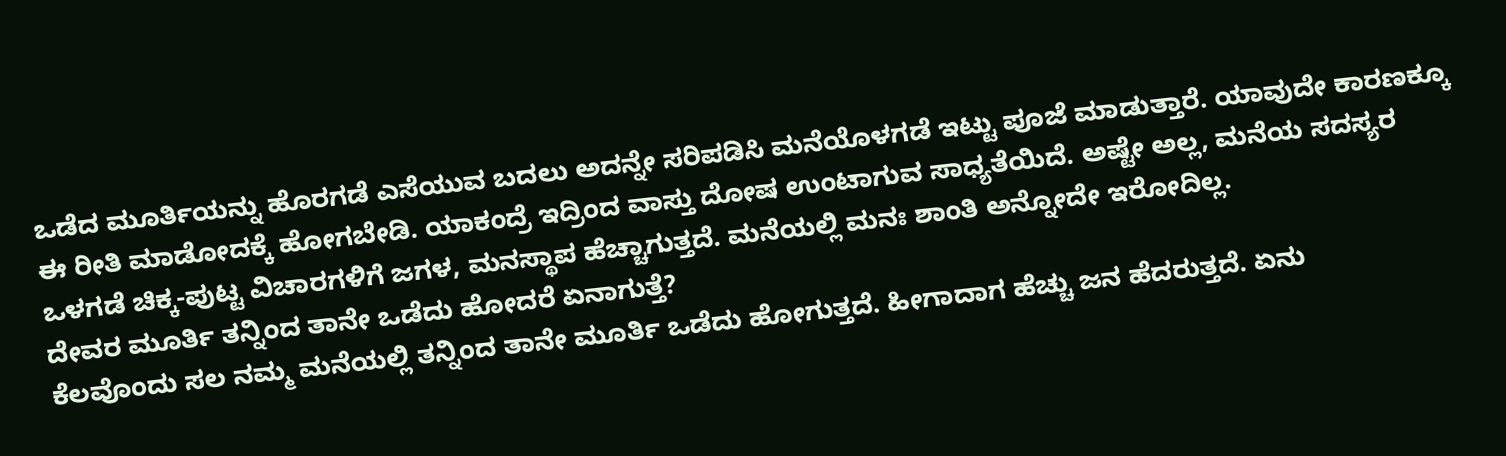ಒಡೆದ ಮೂರ್ತಿಯನ್ನು ಹೊರಗಡೆ ಎಸೆಯುವ ಬದಲು ಅದನ್ನೇ ಸರಿಪಡಿಸಿ ಮನೆಯೊಳಗಡೆ ಇಟ್ಟು ಪೂಜೆ ಮಾಡುತ್ತಾರೆ. ಯಾವುದೇ ಕಾರಣಕ್ಕೂ ಈ ರೀತಿ ಮಾಡೋದಕ್ಕೆ ಹೋಗಬೇಡಿ. ಯಾಕಂದ್ರೆ ಇದ್ರಿಂದ ವಾಸ್ತು ದೋಷ ಉಂಟಾಗುವ ಸಾಧ್ಯತೆಯಿದೆ. ಅಷ್ಟೇ ಅಲ್ಲ, ಮನೆಯ ಸದಸ್ಯರ ಒಳಗಡೆ ಚಿಕ್ಕ-ಪುಟ್ಟ ವಿಚಾರಗಳಿಗೆ ಜಗಳ, ಮನಸ್ಥಾಪ ಹೆಚ್ಚಾಗುತ್ತದೆ. ಮನೆಯಲ್ಲಿ ಮನಃ ಶಾಂತಿ ಅನ್ನೋದೇ ಇರೋದಿಲ್ಲ.
ದೇವರ ಮೂರ್ತಿ ತನ್ನಿಂದ ತಾನೇ ಒಡೆದು ಹೋದರೆ ಏನಾಗುತ್ತೆ?
ಕೆಲವೊಂದು ಸಲ ನಮ್ಮ ಮನೆಯಲ್ಲಿ ತನ್ನಿಂದ ತಾನೇ ಮೂರ್ತಿ ಒಡೆದು ಹೋಗುತ್ತದೆ. ಹೀಗಾದಾಗ ಹೆಚ್ಚು ಜನ ಹೆದರುತ್ತದೆ. ಏನು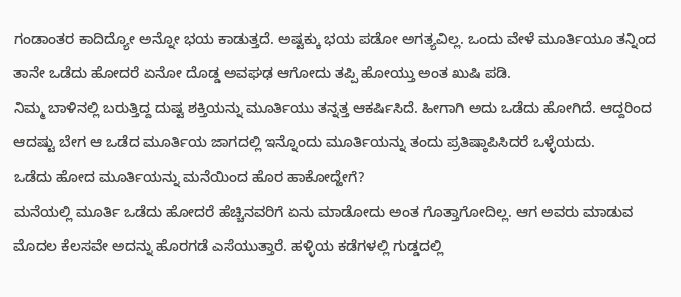ಗಂಡಾಂತರ ಕಾದಿದ್ಯೋ ಅನ್ನೋ ಭಯ ಕಾಡುತ್ತದೆ. ಅಷ್ಟಕ್ಕು ಭಯ ಪಡೋ ಅಗತ್ಯವಿಲ್ಲ. ಒಂದು ವೇಳೆ ಮೂರ್ತಿಯೂ ತನ್ನಿಂದ ತಾನೇ ಒಡೆದು ಹೋದರೆ ಏನೋ ದೊಡ್ಡ ಅವಘಢ ಆಗೋದು ತಪ್ಪಿ ಹೋಯ್ತು ಅಂತ ಖುಷಿ ಪಡಿ.
ನಿಮ್ಮ ಬಾಳಿನಲ್ಲಿ ಬರುತ್ತಿದ್ದ ದುಷ್ಟ ಶಕ್ತಿಯನ್ನು ಮೂರ್ತಿಯು ತನ್ನತ್ತ ಆಕರ್ಷಿಸಿದೆ. ಹೀಗಾಗಿ ಅದು ಒಡೆದು ಹೋಗಿದೆ. ಆದ್ದರಿಂದ ಆದಷ್ಟು ಬೇಗ ಆ ಒಡೆದ ಮೂರ್ತಿಯ ಜಾಗದಲ್ಲಿ ಇನ್ನೊಂದು ಮೂರ್ತಿಯನ್ನು ತಂದು ಪ್ರತಿಷ್ಠಾಪಿಸಿದರೆ ಒಳ್ಳೆಯದು.
ಒಡೆದು ಹೋದ ಮೂರ್ತಿಯನ್ನು ಮನೆಯಿಂದ ಹೊರ ಹಾಕೋದ್ಹೇಗೆ?
ಮನೆಯಲ್ಲಿ ಮೂರ್ತಿ ಒಡೆದು ಹೋದರೆ ಹೆಚ್ಚಿನವರಿಗೆ ಏನು ಮಾಡೋದು ಅಂತ ಗೊತ್ತಾಗೋದಿಲ್ಲ. ಆಗ ಅವರು ಮಾಡುವ ಮೊದಲ ಕೆಲಸವೇ ಅದನ್ನು ಹೊರಗಡೆ ಎಸೆಯುತ್ತಾರೆ. ಹಳ್ಳಿಯ ಕಡೆಗಳಲ್ಲಿ ಗುಡ್ಡದಲ್ಲಿ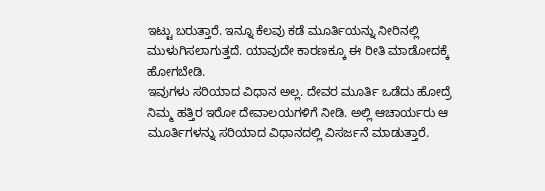ಇಟ್ಟು ಬರುತ್ತಾರೆ. ಇನ್ನೂ ಕೆಲವು ಕಡೆ ಮೂರ್ತಿಯನ್ನು ನೀರಿನಲ್ಲಿ ಮುಳುಗಿಸಲಾಗುತ್ತದೆ. ಯಾವುದೇ ಕಾರಣಕ್ಕೂ ಈ ರೀತಿ ಮಾಡೋದಕ್ಕೆ ಹೋಗಬೇಡಿ.
ಇವುಗಳು ಸರಿಯಾದ ವಿಧಾನ ಅಲ್ಲ. ದೇವರ ಮೂರ್ತಿ ಒಡೆದು ಹೋದ್ರೆ ನಿಮ್ಮ ಹತ್ತಿರ ಇರೋ ದೇವಾಲಯಗಳಿಗೆ ನೀಡಿ. ಅಲ್ಲಿ ಆಚಾರ್ಯರು ಆ ಮೂರ್ತಿಗಳನ್ನು ಸರಿಯಾದ ವಿಧಾನದಲ್ಲಿ ವಿಸರ್ಜನೆ ಮಾಡುತ್ತಾರೆ.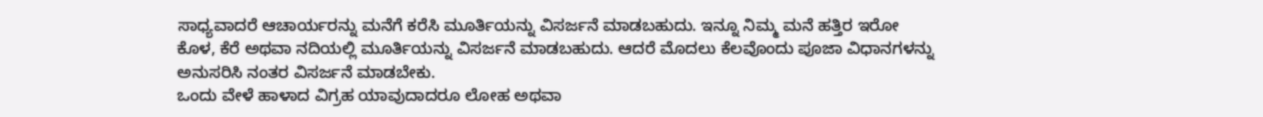ಸಾಧ್ಯವಾದರೆ ಆಚಾರ್ಯರನ್ನು ಮನೆಗೆ ಕರೆಸಿ ಮೂರ್ತಿಯನ್ನು ವಿಸರ್ಜನೆ ಮಾಡಬಹುದು. ಇನ್ನೂ ನಿಮ್ಮ ಮನೆ ಹತ್ತಿರ ಇರೋ ಕೊಳ, ಕೆರೆ ಅಥವಾ ನದಿಯಲ್ಲಿ ಮೂರ್ತಿಯನ್ನು ವಿಸರ್ಜನೆ ಮಾಡಬಹುದು. ಆದರೆ ಮೊದಲು ಕೆಲವೊಂದು ಪೂಜಾ ವಿಧಾನಗಳನ್ನು ಅನುಸರಿಸಿ ನಂತರ ವಿಸರ್ಜನೆ ಮಾಡಬೇಕು.
ಒಂದು ವೇಳೆ ಹಾಳಾದ ವಿಗ್ರಹ ಯಾವುದಾದರೂ ಲೋಹ ಅಥವಾ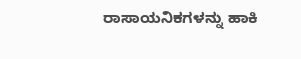ರಾಸಾಯನಿಕಗಳನ್ನು ಹಾಕಿ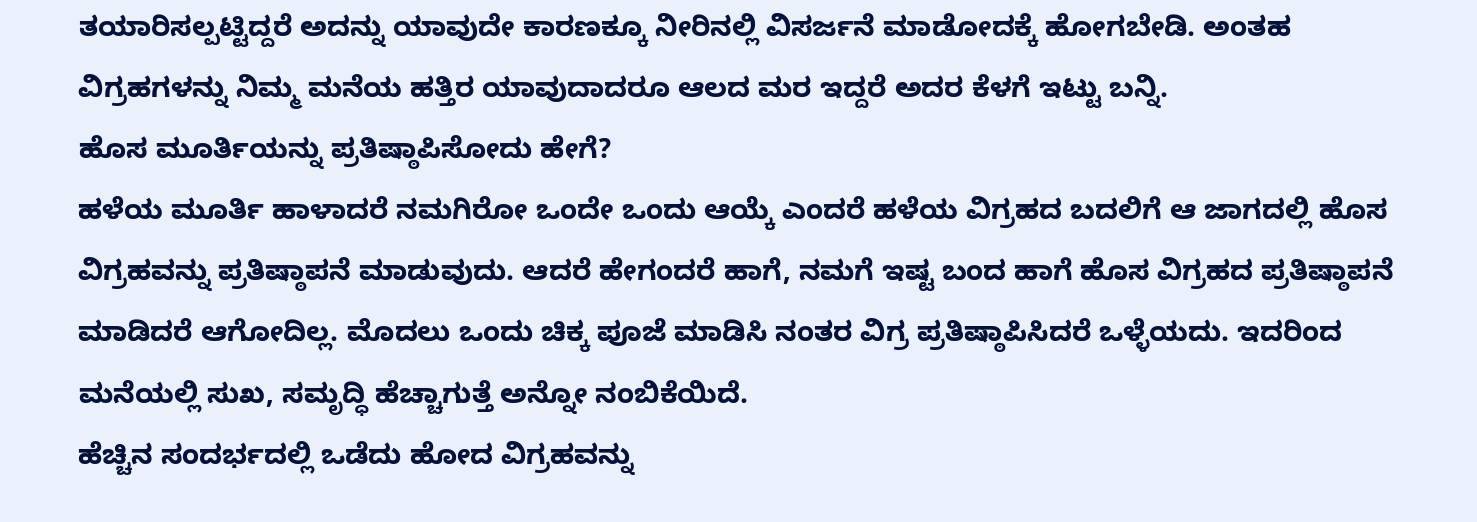ತಯಾರಿಸಲ್ಪಟ್ಟಿದ್ದರೆ ಅದನ್ನು ಯಾವುದೇ ಕಾರಣಕ್ಕೂ ನೀರಿನಲ್ಲಿ ವಿಸರ್ಜನೆ ಮಾಡೋದಕ್ಕೆ ಹೋಗಬೇಡಿ. ಅಂತಹ ವಿಗ್ರಹಗಳನ್ನು ನಿಮ್ಮ ಮನೆಯ ಹತ್ತಿರ ಯಾವುದಾದರೂ ಆಲದ ಮರ ಇದ್ದರೆ ಅದರ ಕೆಳಗೆ ಇಟ್ಟು ಬನ್ನಿ.
ಹೊಸ ಮೂರ್ತಿಯನ್ನು ಪ್ರತಿಷ್ಠಾಪಿಸೋದು ಹೇಗೆ?
ಹಳೆಯ ಮೂರ್ತಿ ಹಾಳಾದರೆ ನಮಗಿರೋ ಒಂದೇ ಒಂದು ಆಯ್ಕೆ ಎಂದರೆ ಹಳೆಯ ವಿಗ್ರಹದ ಬದಲಿಗೆ ಆ ಜಾಗದಲ್ಲಿ ಹೊಸ ವಿಗ್ರಹವನ್ನು ಪ್ರತಿಷ್ಠಾಪನೆ ಮಾಡುವುದು. ಆದರೆ ಹೇಗಂದರೆ ಹಾಗೆ, ನಮಗೆ ಇಷ್ಟ ಬಂದ ಹಾಗೆ ಹೊಸ ವಿಗ್ರಹದ ಪ್ರತಿಷ್ಠಾಪನೆ ಮಾಡಿದರೆ ಆಗೋದಿಲ್ಲ. ಮೊದಲು ಒಂದು ಚಿಕ್ಕ ಪೂಜೆ ಮಾಡಿಸಿ ನಂತರ ವಿಗ್ರ ಪ್ರತಿಷ್ಠಾಪಿಸಿದರೆ ಒಳ್ಳೆಯದು. ಇದರಿಂದ ಮನೆಯಲ್ಲಿ ಸುಖ, ಸಮೃದ್ಧಿ ಹೆಚ್ಚಾಗುತ್ತೆ ಅನ್ನೋ ನಂಬಿಕೆಯಿದೆ.
ಹೆಚ್ಚಿನ ಸಂದರ್ಭದಲ್ಲಿ ಒಡೆದು ಹೋದ ವಿಗ್ರಹವನ್ನು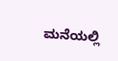ಮನೆಯಲ್ಲಿ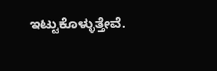ಇಟ್ಟುಕೊಳ್ಳುತ್ತೇವೆ.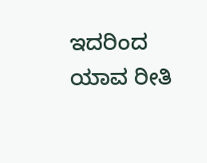ಇದರಿಂದ ಯಾವ ರೀತಿ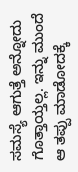ಸಮಸ್ಯೆ ಆಗುತ್ತೆ ಅನ್ನೋದು ಗೊತ್ತಾಯ್ತಲ್ಲ. ಇನ್ನು ಮುಂದೆ ಆ ತಪ್ಪು ಮಾಡೋದಕ್ಕೆ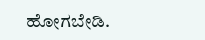ಹೋಗಬೇಡಿ.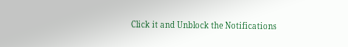Click it and Unblock the Notifications